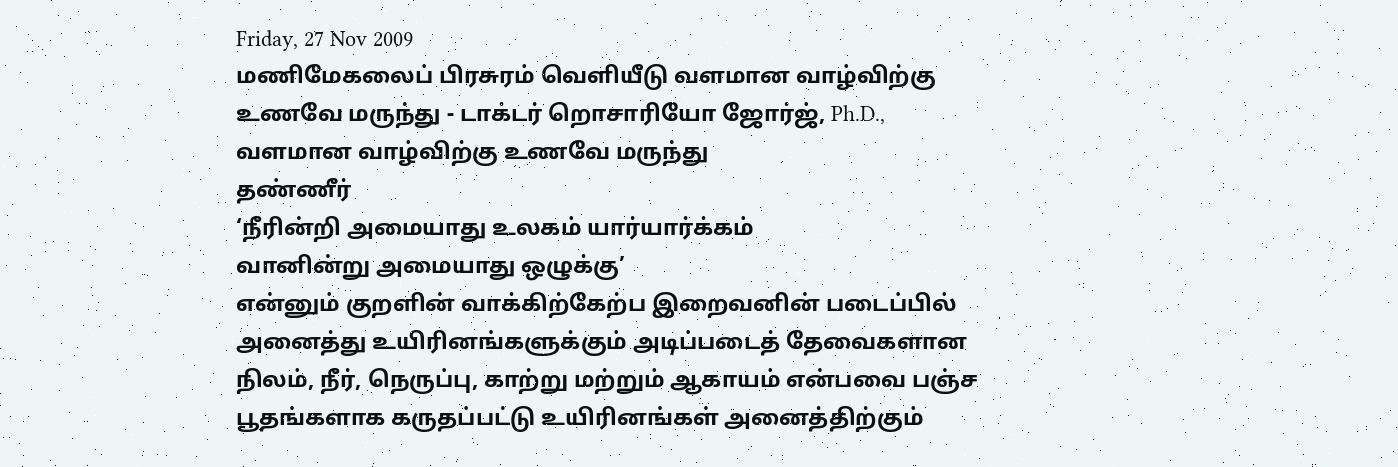Friday, 27 Nov 2009
மணிமேகலைப் பிரசுரம் வெளியீடு வளமான வாழ்விற்கு உணவே மருந்து - டாக்டர் றொசாரியோ ஜோர்ஜ், Ph.D.,
வளமான வாழ்விற்கு உணவே மருந்து
தண்ணீர்
‘நீரின்றி அமையாது உலகம் யார்யார்க்கம்
வானின்று அமையாது ஒழுக்கு’
என்னும் குறளின் வாக்கிற்கேற்ப இறைவனின் படைப்பில் அனைத்து உயிரினங்களுக்கும் அடிப்படைத் தேவைகளான நிலம், நீர், நெருப்பு, காற்று மற்றும் ஆகாயம் என்பவை பஞ்ச பூதங்களாக கருதப்பட்டு உயிரினங்கள் அனைத்திற்கும்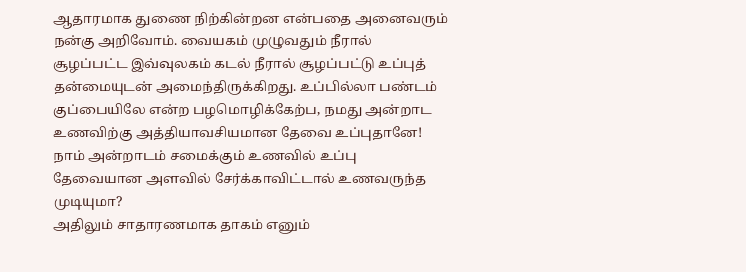ஆதாரமாக துணை நிற்கின்றன என்பதை அனைவரும் நன்கு அறிவோம். வையகம் முழுவதும் நீரால் சூழப்பட்ட இவ்வுலகம் கடல் நீரால் சூழப்பட்டு உப்புத் தன்மையுடன் அமைந்திருக்கிறது. உப்பில்லா பண்டம் குப்பையிலே என்ற பழமொழிக்கேற்ப, நமது அன்றாட உணவிற்கு அத்தியாவசியமான தேவை உப்புதானே! நாம் அன்றாடம் சமைக்கும் உணவில் உப்பு தேவையான அளவில் சேர்க்காவிட்டால் உணவருந்த முடியுமா?
அதிலும் சாதாரணமாக தாகம் எனும்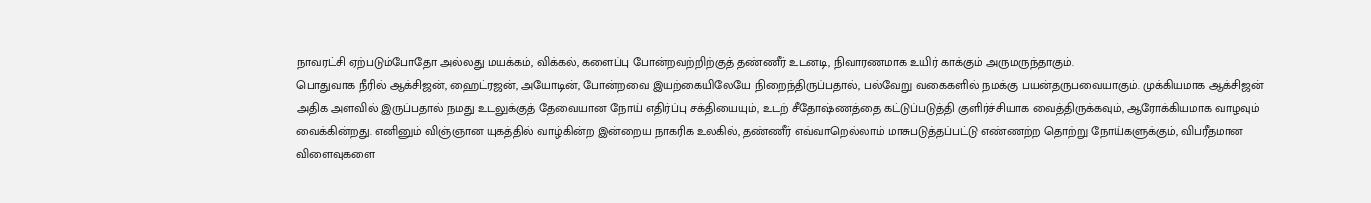நாவரட்சி ஏற்படும்போதோ அல்லது மயக்கம், விக்கல், களைப்பு போன்றவற்றிற்குத் தண்ணீர் உடனடி, நிவாரணமாக உயிர் காக்கும் அருமருந்தாகும்.
பொதுவாக நீரில் ஆக்சிஜன், ஹைட்ரஜன், அயோடின், போன்றவை இயற்கையிலேயே நிறைந்திருப்பதால், பல்வேறு வகைகளில் நமக்கு பயன்தருபவையாகும். முக்கியமாக ஆக்சிஜன் அதிக அளவில் இருப்பதால் நமது உடலுக்குத் தேவையான நோய் எதிர்ப்பு சக்தியையும், உடற் சீதோஷ்ணத்தை கட்டுப்படுத்தி குளிர்ச்சியாக வைத்திருக்கவும், ஆரோக்கியமாக வாழவும் வைக்கின்றது. எனினும் விஞ்ஞான யுகத்தில் வாழ்கின்ற இன்றைய நாகரிக உலகில், தண்ணீர் எவ்வாறெல்லாம் மாசுபடுத்தப்பட்டு எண்ணற்ற தொற்று நோய்களுக்கும், விபரீதமான விளைவுகளை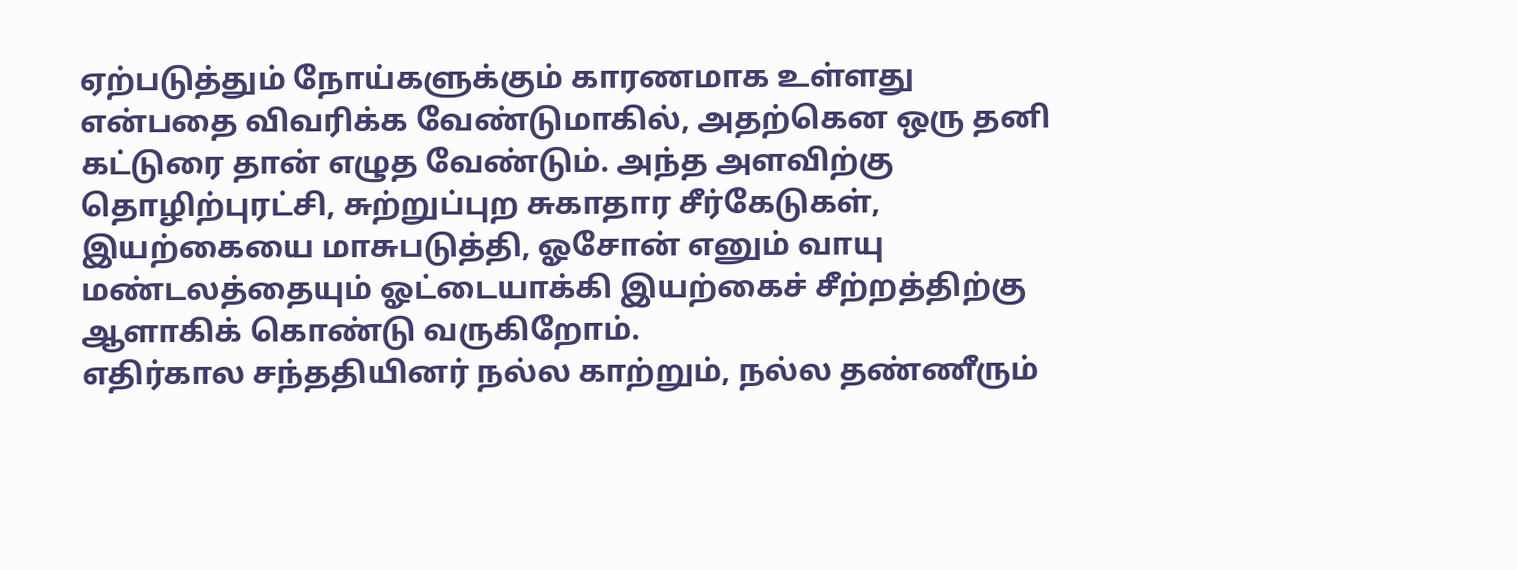ஏற்படுத்தும் நோய்களுக்கும் காரணமாக உள்ளது என்பதை விவரிக்க வேண்டுமாகில், அதற்கென ஒரு தனி கட்டுரை தான் எழுத வேண்டும். அந்த அளவிற்கு தொழிற்புரட்சி, சுற்றுப்புற சுகாதார சீர்கேடுகள், இயற்கையை மாசுபடுத்தி, ஓசோன் எனும் வாயு மண்டலத்தையும் ஓட்டையாக்கி இயற்கைச் சீற்றத்திற்கு ஆளாகிக் கொண்டு வருகிறோம்.
எதிர்கால சந்ததியினர் நல்ல காற்றும், நல்ல தண்ணீரும்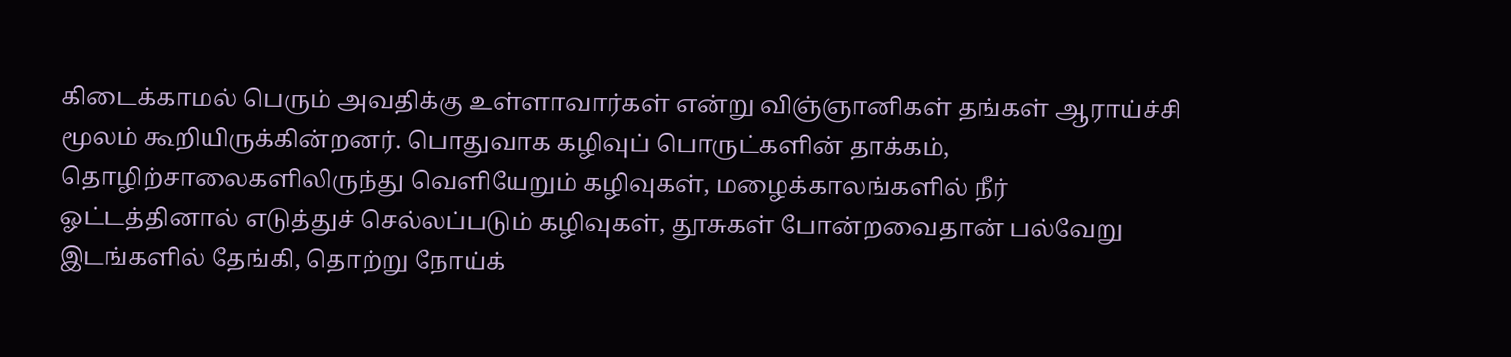கிடைக்காமல் பெரும் அவதிக்கு உள்ளாவார்கள் என்று விஞ்ஞானிகள் தங்கள் ஆராய்ச்சி மூலம் கூறியிருக்கின்றனர். பொதுவாக கழிவுப் பொருட்களின் தாக்கம், தொழிற்சாலைகளிலிருந்து வெளியேறும் கழிவுகள், மழைக்காலங்களில் நீர் ஓட்டத்தினால் எடுத்துச் செல்லப்படும் கழிவுகள், தூசுகள் போன்றவைதான் பல்வேறு இடங்களில் தேங்கி, தொற்று நோய்க்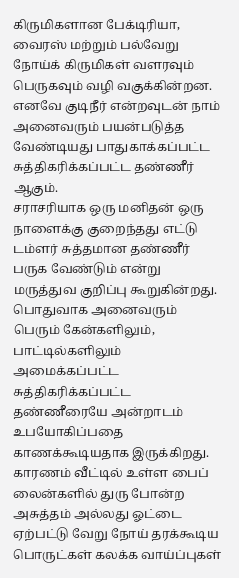கிருமிகளான பேக்டிரியா, வைரஸ் மற்றும் பல்வேறு நோய்க் கிருமிகள் வளரவும் பெருகவும் வழி வகுக்கின்றன. எனவே குடிநீர் என்றவுடன் நாம் அனைவரும் பயன்படுத்த வேண்டியது பாதுகாக்கப்பட்ட சுத்திகரிக்கப்பட்ட தண்ணீர் ஆகும்.
சராசரியாக ஒரு மனிதன் ஒரு நாளைக்கு குறைந்தது எட்டு டம்ளர் சுத்தமான தண்ணீர் பருக வேண்டும் என்று மருத்துவ குறிப்பு கூறுகின்றது. பொதுவாக அனைவரும் பெரும் கேன்களிலும், பாட்டில்களிலும் அமைக்கப்பட்ட சுத்திகரிக்கப்பட்ட தண்ணீரையே அன்றாடம் உபயோகிப்பதை காணக்கூடியதாக இருக்கிறது. காரணம் வீட்டில் உள்ள பைப் லைன்களில் துரு போன்ற அசுத்தம் அல்லது ஓட்டை ஏற்பட்டு வேறு நோய் தரக்கூடிய பொருட்கள் கலக்க வாய்ப்புகள்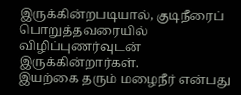இருக்கின்றபடியால், குடிநீரைப் பொறுத்தவரையில் விழிப்புணர்வுடன் இருக்கின்றார்கள்.
இயற்கை தரும் மழைநீர் என்பது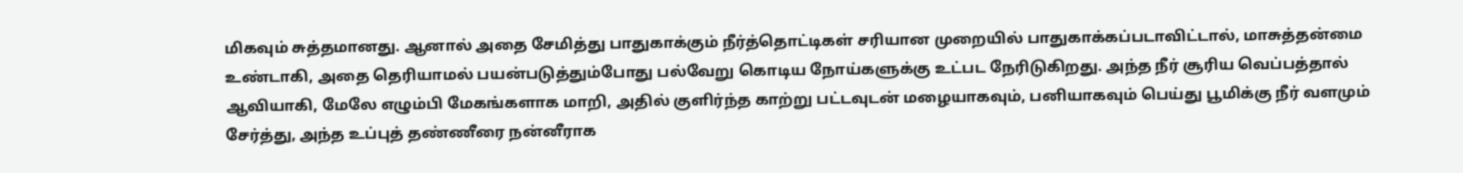மிகவும் சுத்தமானது. ஆனால் அதை சேமித்து பாதுகாக்கும் நீர்த்தொட்டிகள் சரியான முறையில் பாதுகாக்கப்படாவிட்டால், மாசுத்தன்மை உண்டாகி, அதை தெரியாமல் பயன்படுத்தும்போது பல்வேறு கொடிய நோய்களுக்கு உட்பட நேரிடுகிறது. அந்த நீர் சூரிய வெப்பத்தால் ஆவியாகி, மேலே எழும்பி மேகங்களாக மாறி, அதில் குளிர்ந்த காற்று பட்டவுடன் மழையாகவும், பனியாகவும் பெய்து பூமிக்கு நீர் வளமும் சேர்த்து, அந்த உப்புத் தண்ணீரை நன்னீராக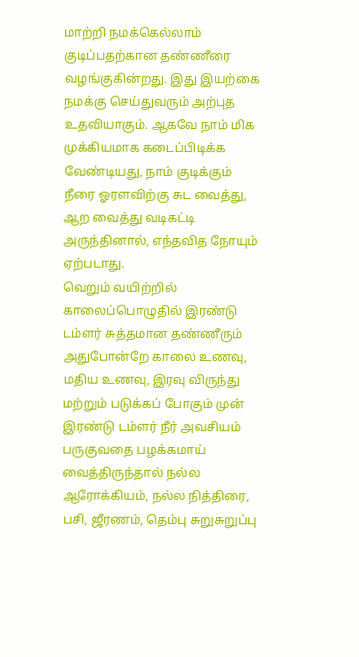மாற்றி நமக்கெல்லாம் குடிப்பதற்கான தண்ணீரை வழங்குகின்றது. இது இயற்கை நமக்கு செய்துவரும் அற்புத உதவியாகும். ஆகவே நாம் மிக முக்கியமாக கடைப்பிடிக்க வேண்டியது, நாம் குடிக்கும் நீரை ஓரளவிற்கு சுட வைத்து, ஆற வைத்து வடிகட்டி அருந்தினால், எந்தவித நோயும் ஏற்படாது.
வெறும் வயிற்றில் காலைப்பொழுதில் இரண்டு டம்ளர் சுத்தமான தண்ணீரும் அதுபோன்றே காலை உணவு, மதிய உணவு, இரவு விருந்து மற்றும் படுக்கப் போகும் முன் இரண்டு டம்ளர் நீர் அவசியம் பருகுவதை பழக்கமாய் வைத்திருந்தால் நல்ல ஆரோக்கியம், நல்ல நித்திரை, பசி, ஜீரணம், தெம்பு சுறுசுறுப்பு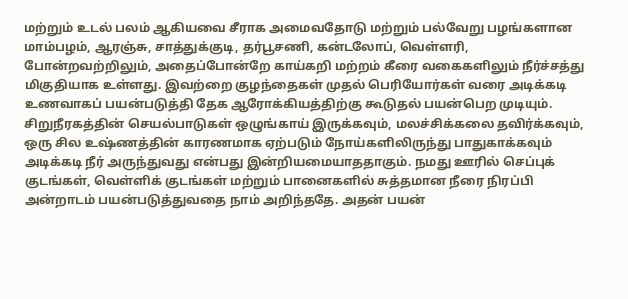மற்றும் உடல் பலம் ஆகியவை சீராக அமைவதோடு மற்றும் பல்வேறு பழங்களான மாம்பழம், ஆரஞ்சு, சாத்துக்குடி, தர்பூசணி, கன்டலோப், வெள்ளரி, போன்றவற்றிலும், அதைப்போன்றே காய்கறி மற்றம் கீரை வகைகளிலும் நீர்ச்சத்து மிகுதியாக உள்ளது. இவற்றை குழந்தைகள் முதல் பெரியோர்கள் வரை அடிக்கடி உணவாகப் பயன்படுத்தி தேக ஆரோக்கியத்திற்கு கூடுதல் பயன்பெற முடியும்.
சிறுநீரகத்தின் செயல்பாடுகள் ஒழுங்காய் இருக்கவும், மலச்சிக்கலை தவிர்க்கவும், ஒரு சில உஷ்ணத்தின் காரணமாக ஏற்படும் நோய்களிலிருந்து பாதுகாக்கவும் அடிக்கடி நீர் அருந்துவது என்பது இன்றியமையாததாகும். நமது ஊரில் செப்புக் குடங்கள், வெள்ளிக் குடங்கள் மற்றும் பானைகளில் சுத்தமான நீரை நிரப்பி அன்றாடம் பயன்படுத்துவதை நாம் அறிந்ததே. அதன் பயன்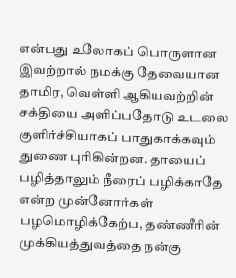என்பது உலோகப் பொருளான இவற்றால் நமக்கு தேவையான தாமிர, வெள்ளி ஆகியவற்றின் சக்தியை அளிப்பதோடு உடலை குளிர்ச்சியாகப் பாதுகாக்கவும் துணை புரிகின்றன. தாயைப் பழித்தாலும் நீரைப் பழிக்காதே என்ற முன்னோர்கள் பழமொழிக்கேற்ப, தண்ணீரின் முக்கியத்துவத்தை நன்கு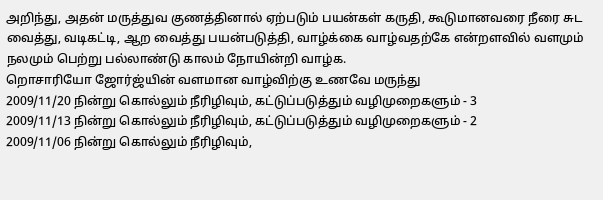அறிந்து, அதன் மருத்துவ குணத்தினால் ஏற்படும் பயன்கள் கருதி, கூடுமானவரை நீரை சுட வைத்து, வடிகட்டி, ஆற வைத்து பயன்படுத்தி, வாழ்க்கை வாழ்வதற்கே என்றளவில் வளமும் நலமும் பெற்று பல்லாண்டு காலம் நோயின்றி வாழ்க.
றொசாரியோ ஜோர்ஜ்யின் வளமான வாழ்விற்கு உணவே மருந்து
2009/11/20 நின்று கொல்லும் நீரிழிவும், கட்டுப்படுத்தும் வழிமுறைகளும் - 3
2009/11/13 நின்று கொல்லும் நீரிழிவும், கட்டுப்படுத்தும் வழிமுறைகளும் - 2
2009/11/06 நின்று கொல்லும் நீரிழிவும்,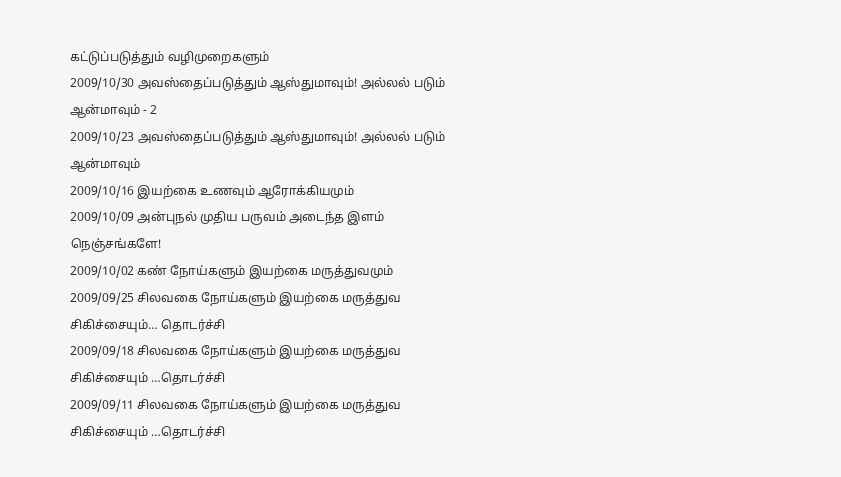கட்டுப்படுத்தும் வழிமுறைகளும்
2009/10/30 அவஸ்தைப்படுத்தும் ஆஸ்துமாவும்! அல்லல் படும் ஆன்மாவும் - 2
2009/10/23 அவஸ்தைப்படுத்தும் ஆஸ்துமாவும்! அல்லல் படும் ஆன்மாவும்
2009/10/16 இயற்கை உணவும் ஆரோக்கியமும்
2009/10/09 அன்புநல் முதிய பருவம் அடைந்த இளம் நெஞ்சங்களே!
2009/10/02 கண் நோய்களும் இயற்கை மருத்துவமும்
2009/09/25 சிலவகை நோய்களும் இயற்கை மருத்துவ சிகிச்சையும்… தொடர்ச்சி
2009/09/18 சிலவகை நோய்களும் இயற்கை மருத்துவ சிகிச்சையும் …தொடர்ச்சி
2009/09/11 சிலவகை நோய்களும் இயற்கை மருத்துவ சிகிச்சையும் …தொடர்ச்சி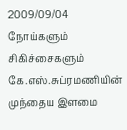2009/09/04 நோய்களும் சிகிச்சைகளும்
கே.எஸ்.சுப்ரமணியின் முந்தைய இளமை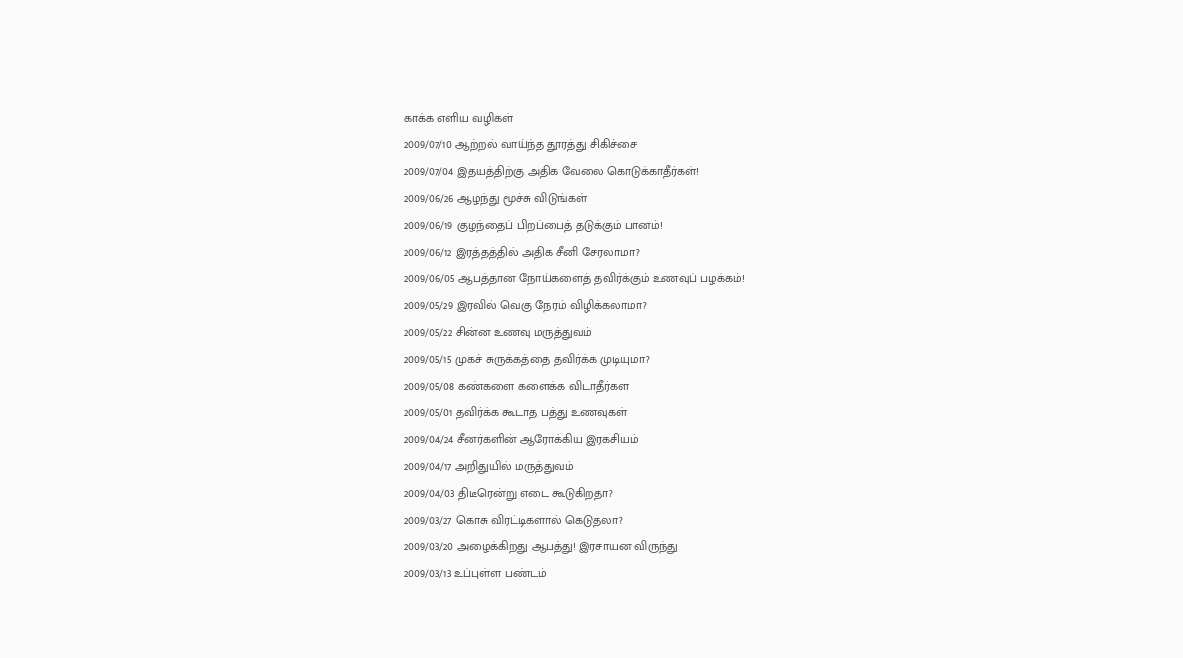காக்க எளிய வழிகள்
2009/07/10 ஆற்றல் வாய்ந்த தூரத்து சிகிச்சை
2009/07/04 இதயத்திற்கு அதிக வேலை கொடுக்காதீர்கள்!
2009/06/26 ஆழந்து மூச்சு விடுங்கள்
2009/06/19 குழந்தைப் பிறப்பைத் தடுக்கும் பானம்!
2009/06/12 இரத்தத்தில் அதிக சீனி சேரலாமா?
2009/06/05 ஆபத்தான நோய்களைத் தவிர்க்கும் உணவுப் பழக்கம்!
2009/05/29 இரவில் வெகு நேரம் விழிக்கலாமா?
2009/05/22 சின்ன உணவு மருத்துவம்
2009/05/15 முகச் சுருக்கத்தை தவிர்க்க முடியுமா?
2009/05/08 கண்களை களைக்க விடாதீர்கள
2009/05/01 தவிர்க்க கூடாத பத்து உணவுகள்
2009/04/24 சீனர்களின் ஆரோக்கிய இரகசியம்
2009/04/17 அறிதுயில் மருத்துவம்
2009/04/03 திடீரென்று எடை கூடுகிறதா?
2009/03/27 கொசு விரட்டிகளால் கெடுதலா?
2009/03/20 அழைக்கிறது ஆபத்து! இரசாயன விருந்து
2009/03/13 உப்புள்ள பண்டம்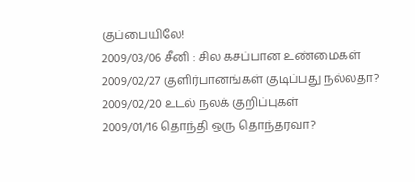குப்பையிலே!
2009/03/06 சீனி : சில கசப்பான உண்மைகள்
2009/02/27 குளிர்பானங்கள் குடிப்பது நல்லதா?
2009/02/20 உடல் நலக் குறிப்புகள்
2009/01/16 தொந்தி ஒரு தொந்தரவா?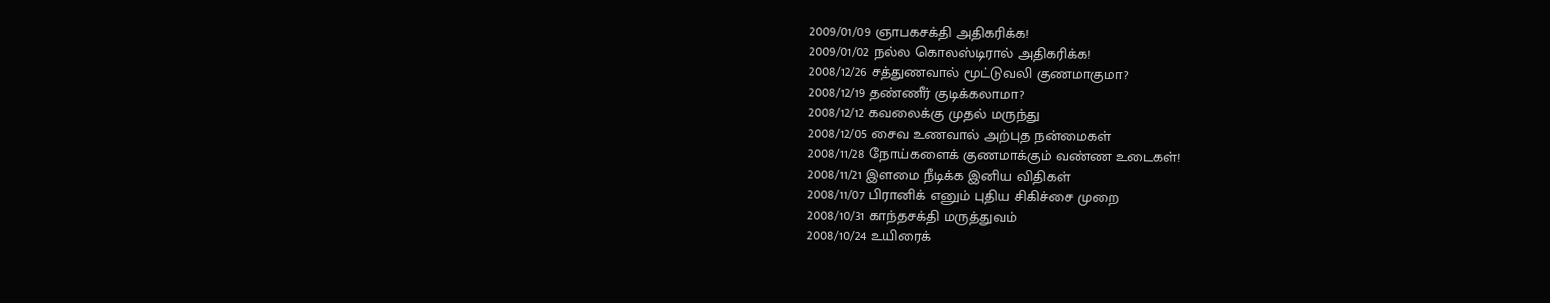2009/01/09 ஞாபகசக்தி அதிகரிக்க!
2009/01/02 நல்ல கொலஸ்டிரால் அதிகரிக்க!
2008/12/26 சத்துணவால் மூட்டுவலி குணமாகுமா?
2008/12/19 தண்ணீர் குடிக்கலாமா?
2008/12/12 கவலைக்கு முதல் மருந்து
2008/12/05 சைவ உணவால் அற்புத நன்மைகள்
2008/11/28 நோய்களைக் குணமாக்கும் வண்ண உடைகள்!
2008/11/21 இளமை நீடிக்க இனிய விதிகள்
2008/11/07 பிரானிக் எனும் புதிய சிகிச்சை முறை
2008/10/31 காந்தசக்தி மருத்துவம்
2008/10/24 உயிரைக்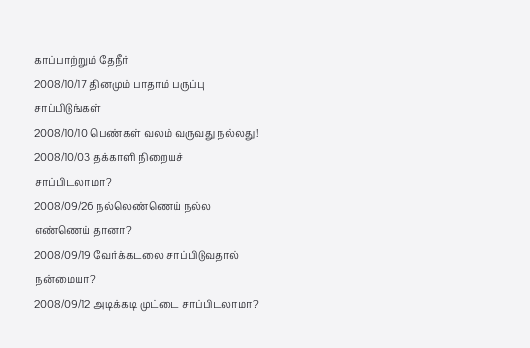காப்பாற்றும் தேநீர்
2008/10/17 தினமும் பாதாம் பருப்பு சாப்பிடுங்கள்
2008/10/10 பெண்கள் வலம் வருவது நல்லது!
2008/10/03 தக்காளி நிறையச் சாப்பிடலாமா?
2008/09/26 நல்லெண்ணெய் நல்ல எண்ணெய் தானா?
2008/09/19 வேர்க்கடலை சாப்பிடுவதால் நன்மையா?
2008/09/12 அடிக்கடி முட்டை சாப்பிடலாமா?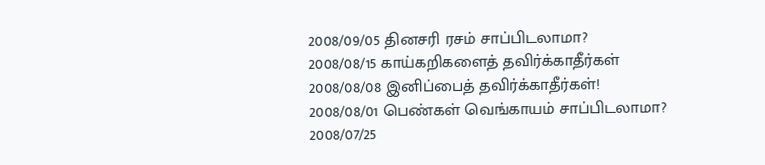2008/09/05 தினசரி ரசம் சாப்பிடலாமா?
2008/08/15 காய்கறிகளைத் தவிர்க்காதீர்கள்
2008/08/08 இனிப்பைத் தவிர்க்காதீர்கள்!
2008/08/01 பெண்கள் வெங்காயம் சாப்பிடலாமா?
2008/07/25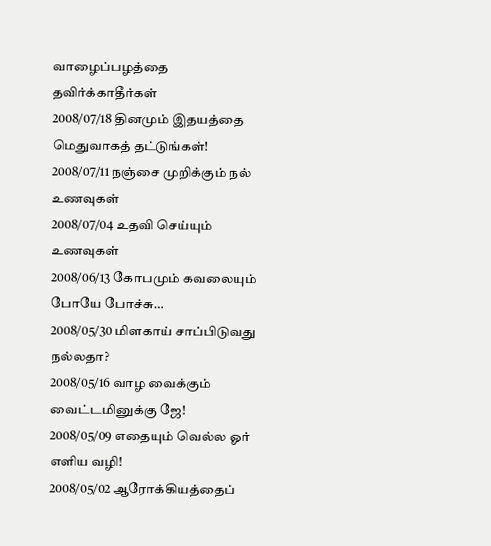வாழைப்பழத்தை தவிர்க்காதீர்கள்
2008/07/18 தினமும் இதயத்தை மெதுவாகத் தட்டுங்கள்!
2008/07/11 நஞ்சை முறிக்கும் நல் உணவுகள்
2008/07/04 உதவி செய்யும் உணவுகள்
2008/06/13 கோபமும் கவலையும் போயே போச்சு…
2008/05/30 மிளகாய் சாப்பிடுவது நல்லதா?
2008/05/16 வாழ வைக்கும் வைட்டமினுக்கு ஜே!
2008/05/09 எதையும் வெல்ல ஓர் எளிய வழி!
2008/05/02 ஆரோக்கியத்தைப்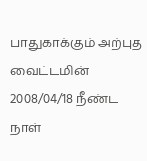பாதுகாக்கும் அற்புத வைட்டமின்
2008/04/18 நீண்ட நாள்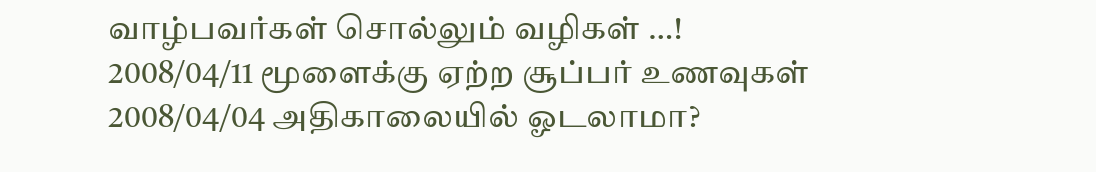வாழ்பவர்கள் சொல்லும் வழிகள் …!
2008/04/11 மூளைக்கு ஏற்ற சூப்பர் உணவுகள்
2008/04/04 அதிகாலையில் ஓடலாமா?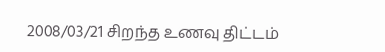2008/03/21 சிறந்த உணவு திட்டம்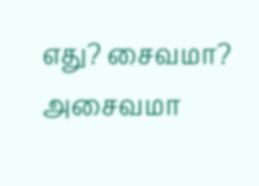எது? சைவமா? அசைவமா